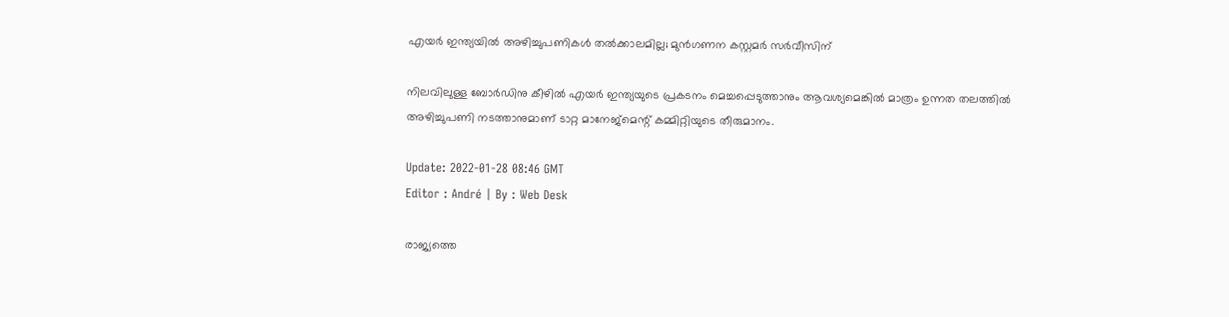എയർ ഇന്ത്യയിൽ അഴിച്ചുപണികൾ തൽക്കാലമില്ല; മുൻഗണന കസ്റ്റമർ സർവീസിന്

നിലവിലുള്ള ബോർഡിനു കീഴിൽ എയർ ഇന്ത്യയുടെ പ്രകടനം മെച്ചപ്പെടുത്താനും ആവശ്യമെങ്കിൽ മാത്രം ഉന്നത തലത്തിൽ അഴിച്ചുപണി നടത്താനുമാണ് ടാറ്റ മാനേജ്‌മെന്റ് കമ്മിറ്റിയുടെ തീരുമാനം.

Update: 2022-01-28 08:46 GMT
Editor : André | By : Web Desk

രാജ്യത്തെ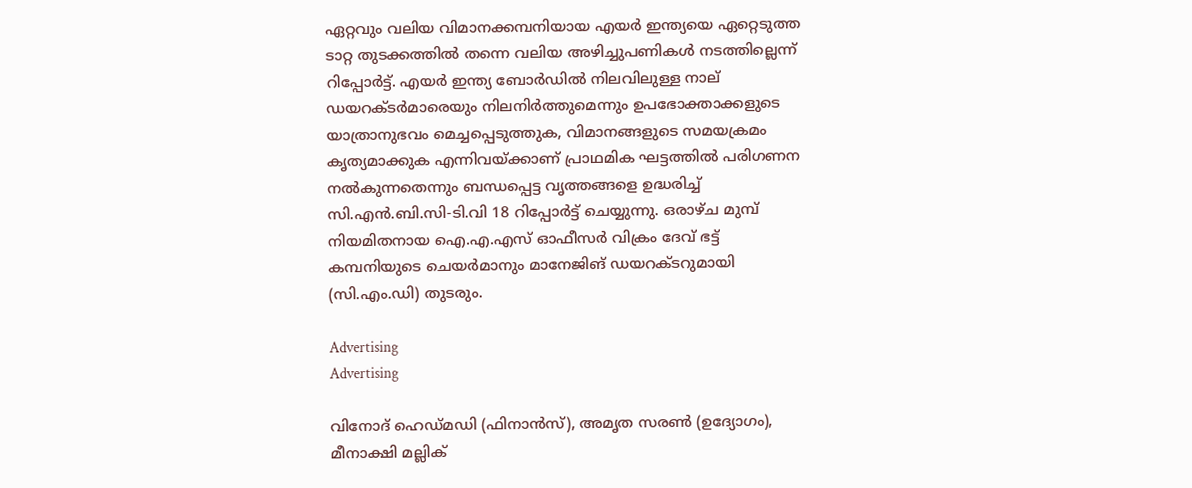ഏറ്റവും വലിയ വിമാനക്കമ്പനിയായ എയർ ഇന്ത്യയെ ഏറ്റെടുത്ത ടാറ്റ തുടക്കത്തിൽ തന്നെ വലിയ അഴിച്ചുപണികൾ നടത്തില്ലെന്ന് റിപ്പോർട്ട്. എയർ ഇന്ത്യ ബോർഡിൽ നിലവിലുള്ള നാല് ഡയറക്ടർമാരെയും നിലനിർത്തുമെന്നും ഉപഭോക്താക്കളുടെ യാത്രാനുഭവം മെച്ചപ്പെടുത്തുക, വിമാനങ്ങളുടെ സമയക്രമം കൃത്യമാക്കുക എന്നിവയ്ക്കാണ് പ്രാഥമിക ഘട്ടത്തിൽ പരിഗണന നൽകുന്നതെന്നും ബന്ധപ്പെട്ട വൃത്തങ്ങളെ ഉദ്ധരിച്ച് സി.എൻ.ബി.സി-ടി.വി 18 റിപ്പോർട്ട് ചെയ്യുന്നു. ഒരാഴ്ച മുമ്പ് നിയമിതനായ ഐ.എ.എസ് ഓഫീസർ വിക്രം ദേവ് ഭട്ട് കമ്പനിയുടെ ചെയർമാനും മാനേജിങ് ഡയറക്ടറുമായി (സി.എം.ഡി) തുടരും.

Advertising
Advertising

വിനോദ് ഹെഡ്മഡി (ഫിനാൻസ്), അമൃത സരൺ (ഉദ്യോഗം), മീനാക്ഷി മല്ലിക്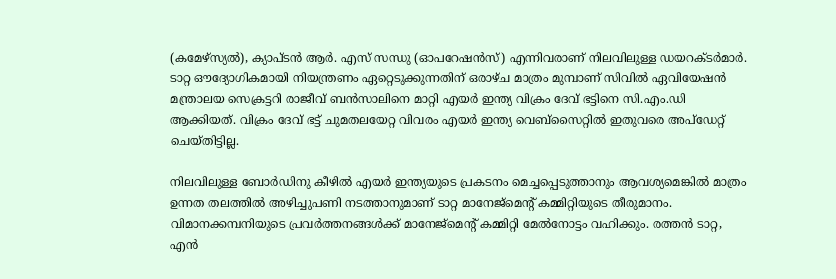(കമേഴ്‌സ്യൽ), ക്യാപ്ടൻ ആർ. എസ് സന്ധു (ഓപറേഷൻസ്) എന്നിവരാണ് നിലവിലുള്ള ഡയറക്ടർമാർ. ടാറ്റ ഔദ്യോഗികമായി നിയന്ത്രണം ഏറ്റെടുക്കുന്നതിന് ഒരാഴ്ച മാത്രം മുമ്പാണ് സിവിൽ ഏവിയേഷൻ മന്ത്രാലയ സെക്രട്ടറി രാജീവ് ബൻസാലിനെ മാറ്റി എയർ ഇന്ത്യ വിക്രം ദേവ് ഭട്ടിനെ സി.എം.ഡി ആക്കിയത്. വിക്രം ദേവ് ഭട്ട് ചുമതലയേറ്റ വിവരം എയർ ഇന്ത്യ വെബ്‌സൈറ്റിൽ ഇതുവരെ അപ്‌ഡേറ്റ് ചെയ്തിട്ടില്ല.

നിലവിലുള്ള ബോർഡിനു കീഴിൽ എയർ ഇന്ത്യയുടെ പ്രകടനം മെച്ചപ്പെടുത്താനും ആവശ്യമെങ്കിൽ മാത്രം ഉന്നത തലത്തിൽ അഴിച്ചുപണി നടത്താനുമാണ് ടാറ്റ മാനേജ്‌മെന്റ് കമ്മിറ്റിയുടെ തീരുമാനം. വിമാനക്കമ്പനിയുടെ പ്രവർത്തനങ്ങൾക്ക് മാനേജ്‌മെന്റ് കമ്മിറ്റി മേൽനോട്ടം വഹിക്കും. രത്തൻ ടാറ്റ, എൻ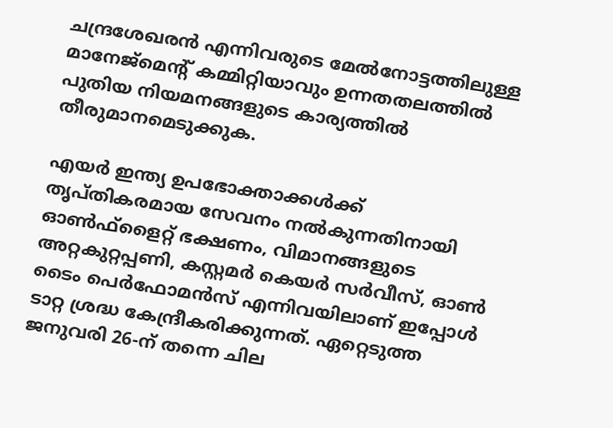ചന്ദ്രശേഖരൻ എന്നിവരുടെ മേൽനോട്ടത്തിലുള്ള മാനേജ്‌മെന്റ് കമ്മിറ്റിയാവും ഉന്നതതലത്തിൽ പുതിയ നിയമനങ്ങളുടെ കാര്യത്തിൽ തീരുമാനമെടുക്കുക.

എയർ ഇന്ത്യ ഉപഭോക്താക്കൾക്ക് തൃപ്തികരമായ സേവനം നൽകുന്നതിനായി ഓൺഫ്‌ളൈറ്റ് ഭക്ഷണം, വിമാനങ്ങളുടെ അറ്റകുറ്റപ്പണി, കസ്റ്റമർ കെയർ സർവീസ്, ഓൺ ടൈം പെർഫോമൻസ് എന്നിവയിലാണ് ഇപ്പോൾ ടാറ്റ ശ്രദ്ധ കേന്ദ്രീകരിക്കുന്നത്. ഏറ്റെടുത്ത ജനുവരി 26-ന് തന്നെ ചില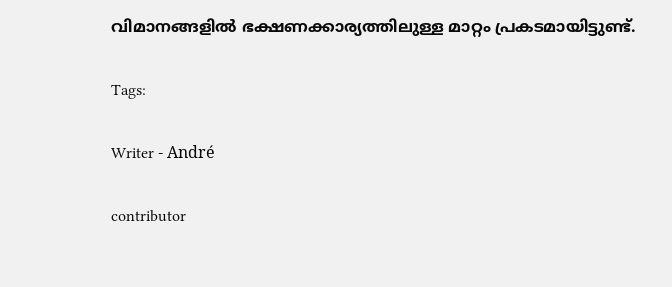വിമാനങ്ങളിൽ ഭക്ഷണക്കാര്യത്തിലുള്ള മാറ്റം പ്രകടമായിട്ടുണ്ട്.

Tags:

Writer - André

contributor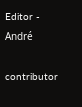Editor - André

contributor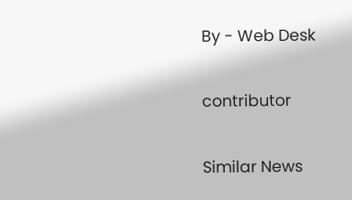By - Web Desk

contributor

Similar News